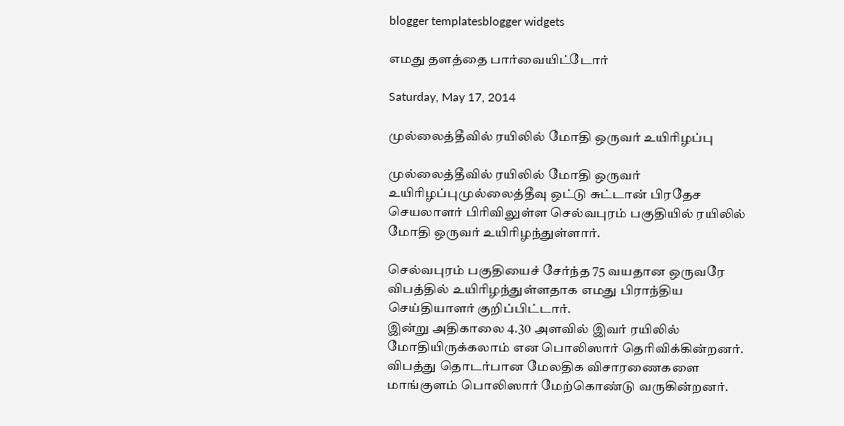blogger templatesblogger widgets

எமது தளத்தை பார்வையிட்டோர்

Saturday, May 17, 2014

முல்லைத்தீவில் ரயிலில் மோதி ஒருவர் உயிரிழப்பு

முல்லைத்தீவில் ரயிலில் மோதி ஒருவர் உயிரிழப்புமுல்லைத்தீவு ஒட்டு சுட்டான் பிரதேச செயலாளர் பிரிவிலுள்ள செல்வபுரம் பகுதியில் ரயிலில் மோதி ஒருவர் உயிரிழந்துள்ளார்.

செல்வபுரம் பகுதியைச் சேர்ந்த 75 வயதான ஒருவரே விபத்தில் உயிரிழந்துள்ளதாக எமது பிராந்திய செய்தியாளர் குறிப்பிட்டார்.
இன்று அதிகாலை 4.30 அளவில் இவர் ரயிலில் மோதியிருக்கலாம் என பொலிஸார் தெரிவிக்கின்றனர்.
விபத்து தொடர்பான மேலதிக விசாரணைகளை மாங்குளம் பொலிஸார் மேற்கொண்டு வருகின்றனர்.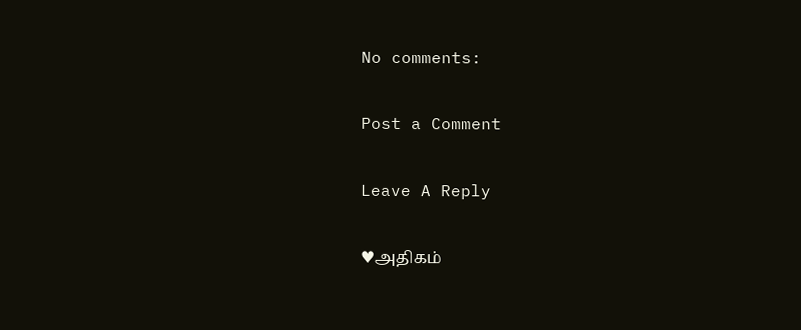No comments:

Post a Comment

Leave A Reply

♥அதிகம்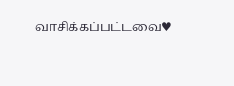வாசிக்கப்பட்டவை♥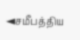◄சமீபத்திய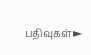பதிவுகள்►